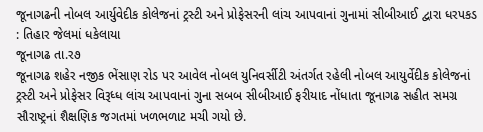જૂનાગઢની નોબલ આર્યુવેદીક કોલેજનાં ટ્રસ્ટી અને પ્રોફેસરની લાંચ આપવાનાં ગુનામાં સીબીઆઈ દ્વારા ધરપકડ : તિહાર જેલમાં ધકેલાયા
જૂનાગઢ તા.ર૭
જૂનાગઢ શહેર નજીક ભેંસાણ રોડ પર આવેલ નોબલ યુનિવર્સીટી અંતર્ગત રહેલી નોબલ આયુર્વેદીક કોલેજનાં ટ્રસ્ટી અને પ્રોફેસર વિરૂધ્ધ લાંચ આપવાનાં ગુના સબબ સીબીઆઈ ફરીયાદ નોંધાતા જૂનાગઢ સહીત સમગ્ર સૌરાષ્ટ્રનાં શૈક્ષણિક જગતમાં ખળભળાટ મચી ગયો છે.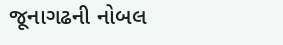જૂનાગઢની નોબલ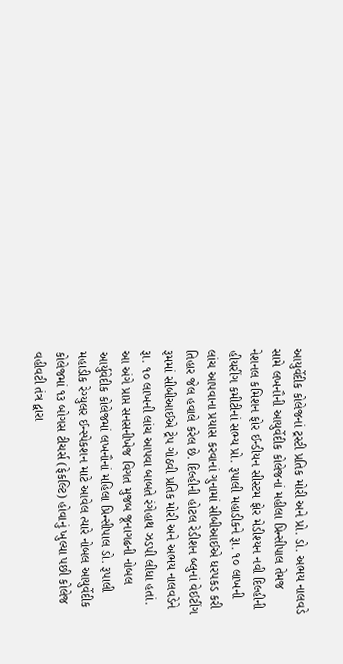આયુર્વેદીક કોલેજનાં ટ્રસ્ટી પ્રતિક મોરી અને પ્રો. ડો. અભય નાલવડે સામે લખનૌની આયુર્વેદીક કોલેજનાં મહીલા પ્રિન્સીપાલ તેમજ નેશનલ કમિશન ફોર ઈન્ડીયન સીસ્ટમ ફોર મેડીશ્યન નવી દિલ્હીની હીયરીંગ કમીટીનાં સભ્ય પ્રો. રૂપાલી મહાડીકને રૂા. ૧૦ લાખની લાંચ આપવાના પ્રયાસ કરવાનાં ગુનામાં સીબીઆઈએ ધરપકડ કરી તિહાર જેલ હવાલે કરેલ છે. દિલ્હીની હોટલ રેડીશન બ્લુનાં વેઈટીંગ રૂમમાં સીબીઆઈએ ટ્રેપ ગોઠવી પ્રતિક મોરી અને અભય નાલવડેને રૂા. ૧૦ લાખની લાંચ આપવા બાબતે રંગેહાથ ઝડપી લીધા હતાં. આ અંગે પ્રાપ્ત સનસનીખેજ વિગત મુજબ જૂનાગઢની નોબલ આર્યુવેદીક કોલેજમાં લખનૌનાં મહિલા પ્રિન્સીપાલ ડો. રૂપાલી મહાડીક રેગ્યુલર ઈન્સ્પેકશન માટે આવેલ ત્યારે નોબલ આયુર્વેદીક કોલેજમાં ૧૩ બોગસ ટીચર્સ (ફેકલ્ટિ) હોવાનું ખુલ્યા પછી કોલેજ વહીવટી તંત્ર દ્વારા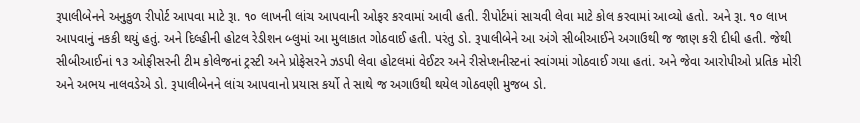રૂપાલીબેનને અનુકુળ રીપોર્ટ આપવા માટે રૂા. ૧૦ લાખની લાંચ આપવાની ઓફર કરવામાં આવી હતી. રીપોર્ટમાં સાચવી લેવા માટે કોલ કરવામાં આવ્યો હતો. અને રૂા. ૧૦ લાખ આપવાનું નકકી થયું હતું. અને દિલ્હીની હોટલ રેડીશન બ્લુમાં આ મુલાકાત ગોઠવાઈ હતી. પરંતુ ડો. રૂપાલીબેને આ અંગે સીબીઆઈને અગાઉથી જ જાણ કરી દીધી હતી. જેથી સીબીઆઈનાં ૧૩ ઓફીસરની ટીમ કોલેજનાં ટ્રસ્ટી અને પ્રોફેસરને ઝડપી લેવા હોટલમાં વેઈટર અને રીસેપ્શનીસ્ટનાં સ્વાંગમાં ગોઠવાઈ ગયા હતાં. અને જેવા આરોપીઓ પ્રતિક મોરી અને અભય નાલવડેએ ડો. રૂપાલીબેનને લાંચ આપવાનો પ્રયાસ કર્યો તે સાથે જ અગાઉથી થયેલ ગોઠવણી મુજબ ડો.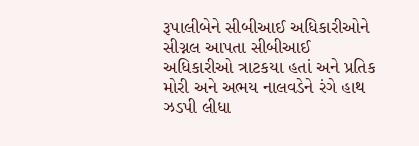રૂપાલીબેને સીબીઆઈ અધિકારીઓને સીગ્નલ આપતા સીબીઆઈ અધિકારીઓ ત્રાટકયા હતાં અને પ્રતિક મોરી અને અભય નાલવડેને રંગે હાથ ઝડપી લીધા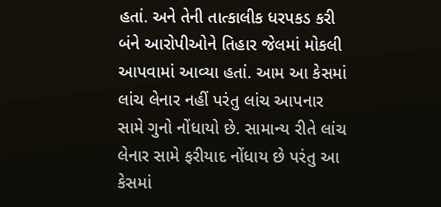હતાં. અને તેની તાત્કાલીક ધરપકડ કરી બંને આરોપીઓને તિહાર જેલમાં મોકલી આપવામાં આવ્યા હતાં. આમ આ કેસમાં લાંચ લેનાર નહીં પરંતુ લાંચ આપનાર સામે ગુનો નોંધાયો છે. સામાન્ય રીતે લાંચ લેનાર સામે ફરીયાદ નોંધાય છે પરંતુ આ કેસમાં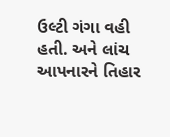ઉલ્ટી ગંગા વહી હતી. અને લાંચ આપનારને તિહાર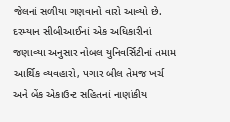જેલનાં સળીયા ગણવાનો વારો આવ્યો છે.
દરમ્યાન સીબીઆઈનાં એક અધિકારીનાં જણાવ્યા અનુસાર નોબલ યુનિવર્સિટીનાં તમામ આર્થિક વ્યવહારો, પગાર બીલ તેમજ ખર્ચ અને બેંક એકાઉન્ટ સહિતનાં નાણાંકીય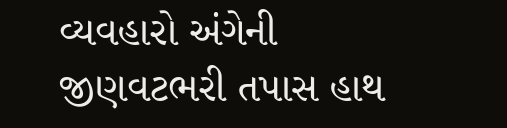વ્યવહારો અંગેની જીણવટભરી તપાસ હાથ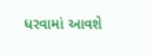ધરવામાં આવશે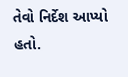તેવો નિર્દેશ આપ્યો હતો.